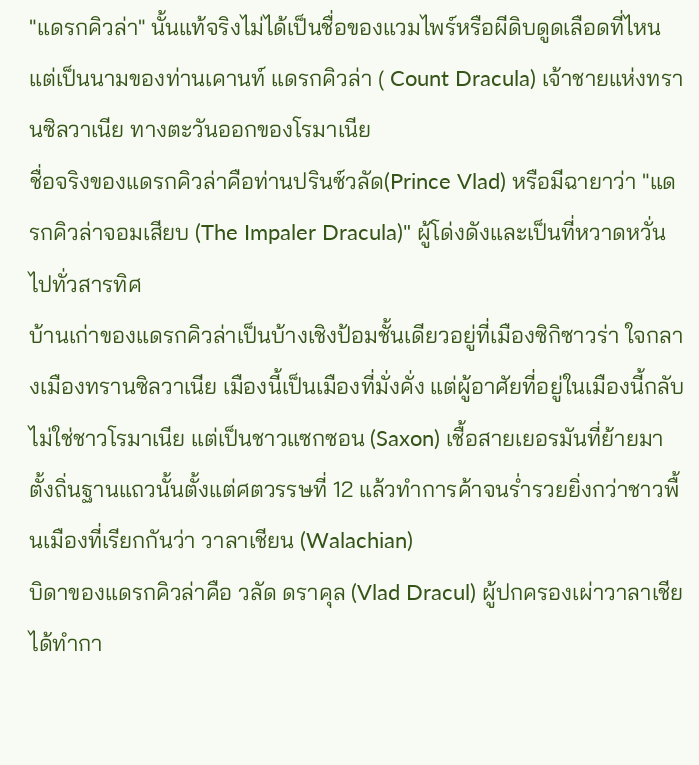"แดรกคิวล่า" นั้นแท้จริงไม่ได้เป็นชื่อของแวมไพร์หรือผีดิบดูดเลือดที่ไหน แต่เป็นนามของท่านเคานท์ แดรกคิวล่า ( Count Dracula) เจ้าชายแห่งทรานซิลวาเนีย ทางตะวันออกของโรมาเนีย
ชื่อจริงของแดรกคิวล่าคือท่านปรินซ์วลัด(Prince Vlad) หรือมีฉายาว่า "แดรกคิวล่าจอมเสียบ (The Impaler Dracula)" ผู้โด่งดังและเป็นที่หวาดหวั่นไปทั่วสารทิศ
บ้านเก่าของแดรกคิวล่าเป็นบ้างเชิงป้อมชั้นเดียวอยู่ที่เมืองซิกิซาวร่า ใจกลางเมืองทรานซิลวาเนีย เมืองนี้เป็นเมืองที่มั่งคั่ง แต่ผู้อาศัยที่อยู่ในเมืองนี้กลับไม่ใช่ชาวโรมาเนีย แต่เป็นชาวแซกซอน (Saxon) เชื้อสายเยอรมันที่ย้ายมาตั้งถิ่นฐานแถวนั้นตั้งแต่ศตวรรษที่ 12 แล้วทำการค้าจนร่ำรวยยิ่งกว่าชาวพื้นเมืองที่เรียกกันว่า วาลาเชียน (Walachian)
บิดาของแดรกคิวล่าคือ วลัด ดราคุล (Vlad Dracul) ผู้ปกครองเผ่าวาลาเชีย ได้ทำกา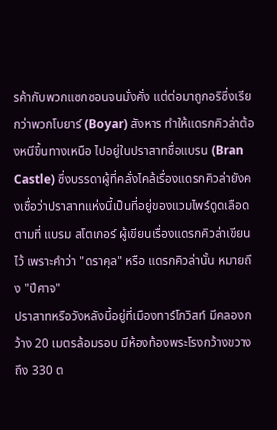รค้ากับพวกแซกซอนจนมั่งคั่ง แต่ต่อมาถูกอริซึ่งเรียกว่าพวกโบยาร์ (Boyar) สังหาร ทำให้แดรกคิวล่าต้องหนีขึ้นทางเหนือ ไปอยู่ในปราสาทชื่อแบรน (Bran Castle) ซึ่งบรรดาผู้ที่คลั่งไคล้เรื่องแดรกคิวล่ายังคงเชื่อว่าปราสาทแห่งนี้เป็นที่อยู่ของแวมไพร์ดูดเลือด ตามที่ แบรม สโตเกอร์ ผู้เขียนเรื่องแดรกคิวล่าเขียนไว้ เพราะคำว่า "ดราคุล" หรือ แดรกคิวล่านั้น หมายถึง "ปีศาจ"
ปราสาทหรือวังหลังนี้อยู่ที่เมืองทาร์โกวิสท์ มีคลองกว้าง 20 เมตรล้อมรอบ มีห้องท้องพระโรงกว้างขวางถึง 330 ต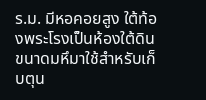ร.ม. มีหอคอยสูง ใต้ท้องพระโรงเป็นห้องใต้ดินขนาดมหึมาใช้สำหรับเก็บตุน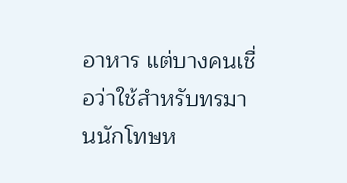อาหาร แต่บางคนเชื่อว่าใช้สำหรับทรมานนักโทษห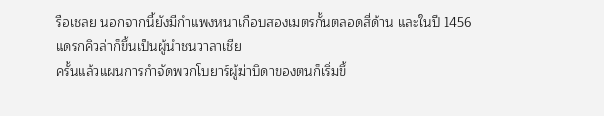รือเชลย นอกจากนี้ยังมีกำแพงหนาเกือบสองเมตรกั้นตลอดสี่ด้าน และในปี 1456 แดรกคิวล่าก็ขึ้นเป็นผู้นำชนวาลาเชีย
ครั้นแล้วแผนการกำจัดพวกโบยาร์ผู้ฆ่าบิดาของตนก็เริ่มขึ้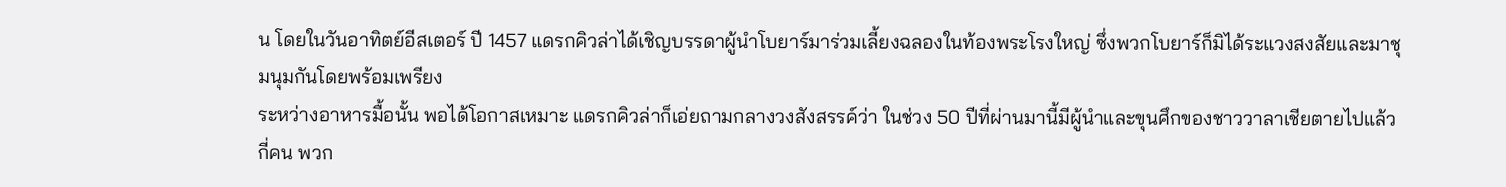น โดยในวันอาทิตย์อีสเตอร์ ปี 1457 แดรกคิวล่าได้เชิญบรรดาผู้นำโบยาร์มาร่วมเลี้ยงฉลองในท้องพระโรงใหญ่ ซึ่งพวกโบยาร์ก็มิได้ระแวงสงสัยและมาชุมนุมกันโดยพร้อมเพรียง
ระหว่างอาหารมื้อนั้น พอได้โอกาสเหมาะ แดรกคิวล่าก็เอ่ยถามกลางวงสังสรรค์ว่า ในช่วง 50 ปีที่ผ่านมานี้มีผู้นำและขุนศึกของชาววาลาเชียตายไปแล้วกี่คน พวก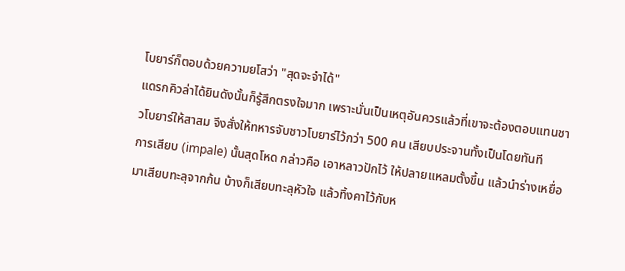โบยาร์ก็ตอบด้วยความยโสว่า "สุดจะจำได้"
แดรกคิวล่าได้ยินดังนั้นก็รู้สึกตรงใจมาก เพราะนั่นเป็นเหตุอันควรแล้วที่เขาจะต้องตอบแทนชาวโบยาร์ให้สาสม จึงสั่งให้ทหารจับชาวโบยาร์ไว้กว่า 500 คน เสียบประจานทั้งเป็นโดยทันที
การเสียบ (impale) นั้นสุดโหด กล่าวคือ เอาหลาวปักไว้ ให้ปลายแหลมตั้งขึ้น แล้วนำร่างเหยื่อมาเสียบทะลุจากก้น บ้างก็เสียบทะลุหัวใจ แล้วทิ้งคาไว้กับห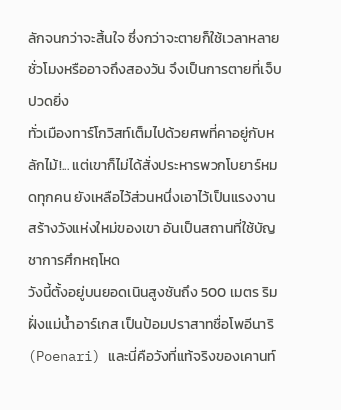ลักจนกว่าจะสิ้นใจ ซึ่งกว่าจะตายก็ใช้เวลาหลายชั่วโมงหรืออาจถึงสองวัน จึงเป็นการตายที่เจ็บปวดยิ่ง
ทั่วเมืองทาร์โกวิสท์เต็มไปด้วยศพที่คาอยู่กับหลักไม้!... แต่เขาก็ไม่ได้สั่งประหารพวกโบยาร์หมดทุกคน ยังเหลือไว้ส่วนหนึ่งเอาไว้เป็นแรงงานสร้างวังแห่งใหม่ของเขา อันเป็นสถานที่ใช้บัญชาการศึกหฤโหด
วังนี้ตั้งอยู่บนยอดเนินสูงชันถึง 500 เมตร ริมฝั่งแม่น้ำอาร์เกส เป็นป้อมปราสาทชื่อโพอีนาริ (Poenari) และนี่คือวังที่แท้จริงของเคานท์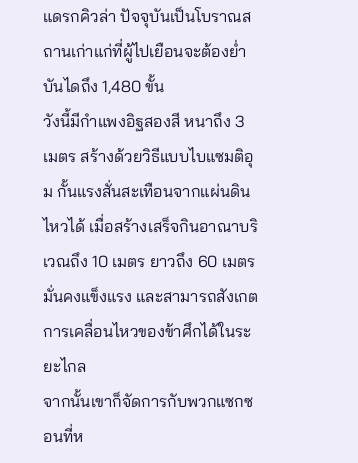แดรกคิวล่า ปัจจุบันเป็นโบราณสถานเก่าแก่ที่ผู้ไปเยือนจะต้องย่ำบันไดถึง 1,480 ขั้น
วังนี้มีกำแพงอิฐสองสี หนาถึง 3 เมตร สร้างด้วยวิธีแบบไบแซมติอุม กั้นแรงสั่นสะเทือนจากแผ่นดินไหวได้ เมื่อสร้างเสร็จกินอาณาบริเวณถึง 10 เมตร ยาวถึง 60 เมตร มั่นคงแข็งแรง และสามารถสังเกตการเคลื่อนไหวของข้าศึกได้ในระยะไกล
จากนั้นเขาก็จัดการกับพวกแซกซอนที่ห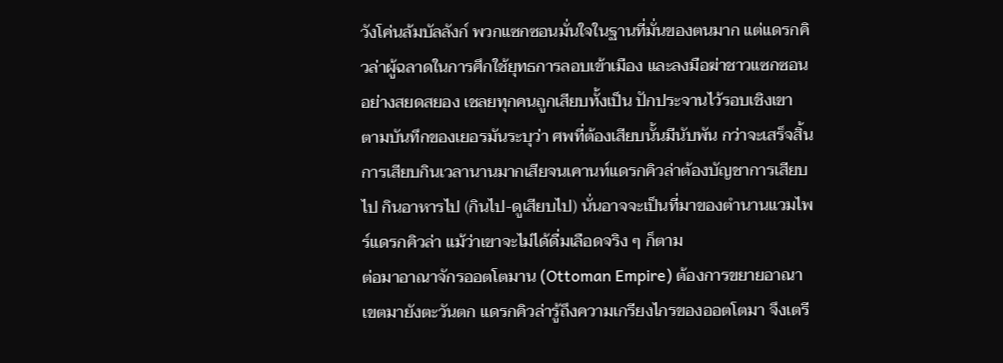วังโค่นล้มบัลลังก์ พวกแซกซอนมั่นใจในฐานที่มั่นของตนมาก แต่แดรกคิวล่าผู้ฉลาดในการศึกใช้ยุทธการลอบเข้าเมือง และลงมือฆ่าชาวแซกซอนอย่างสยดสยอง เชลยทุกคนถูกเสียบทั้งเป็น ปักประจานไว้รอบเชิงเขา
ตามบันทึกของเยอรมันระบุว่า ศพที่ต้องเสียบนั้นมีนับพัน กว่าจะเสร็จสิ้นการเสียบกินเวลานานมากเสียจนเคานท์แดรกคิวล่าต้องบัญชาการเสียบไป กินอาหารไป (กินไป-ดูเสียบไป) นั่นอาจจะเป็นที่มาของตำนานแวมไพร์แดรกคิวล่า แม้ว่าเขาจะไม่ได้ดื่มเลือดจริง ๆ ก็ตาม
ต่อมาอาณาจักรออตโตมาน (Ottoman Empire) ต้องการขยายอาณาเขตมายังตะวันตก แดรกคิวล่ารู้ถึงความเกรียงไกรของออตโตมา จึงเตรี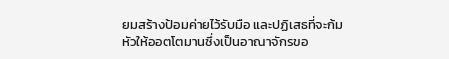ยมสร้างป้อมค่ายไว้รับมือ และปฏิเสธที่จะก้มหัวให้ออตโตมานซึ่งเป็นอาณาจักรขอ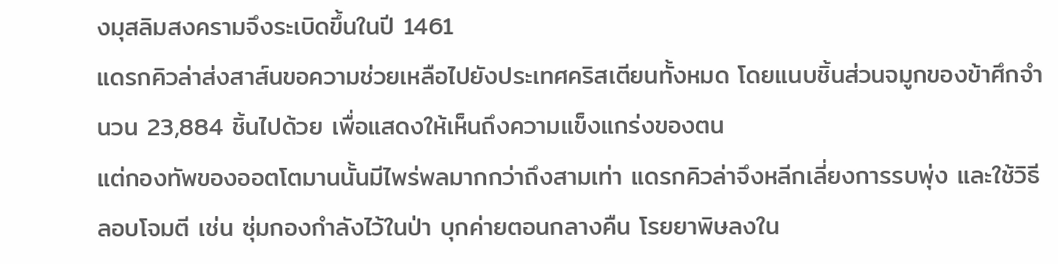งมุสลิมสงครามจึงระเบิดขึ้นในปี 1461
แดรกคิวล่าส่งสาส์นขอความช่วยเหลือไปยังประเทศคริสเตียนทั้งหมด โดยแนบชิ้นส่วนจมูกของข้าศึกจำนวน 23,884 ชิ้นไปด้วย เพื่อแสดงให้เห็นถึงความแข็งแกร่งของตน
แต่กองทัพของออตโตมานนั้นมีไพร่พลมากกว่าถึงสามเท่า แดรกคิวล่าจึงหลีกเลี่ยงการรบพุ่ง และใช้วิธีลอบโจมตี เช่น ซุ่มกองกำลังไว้ในป่า บุกค่ายตอนกลางคืน โรยยาพิษลงใน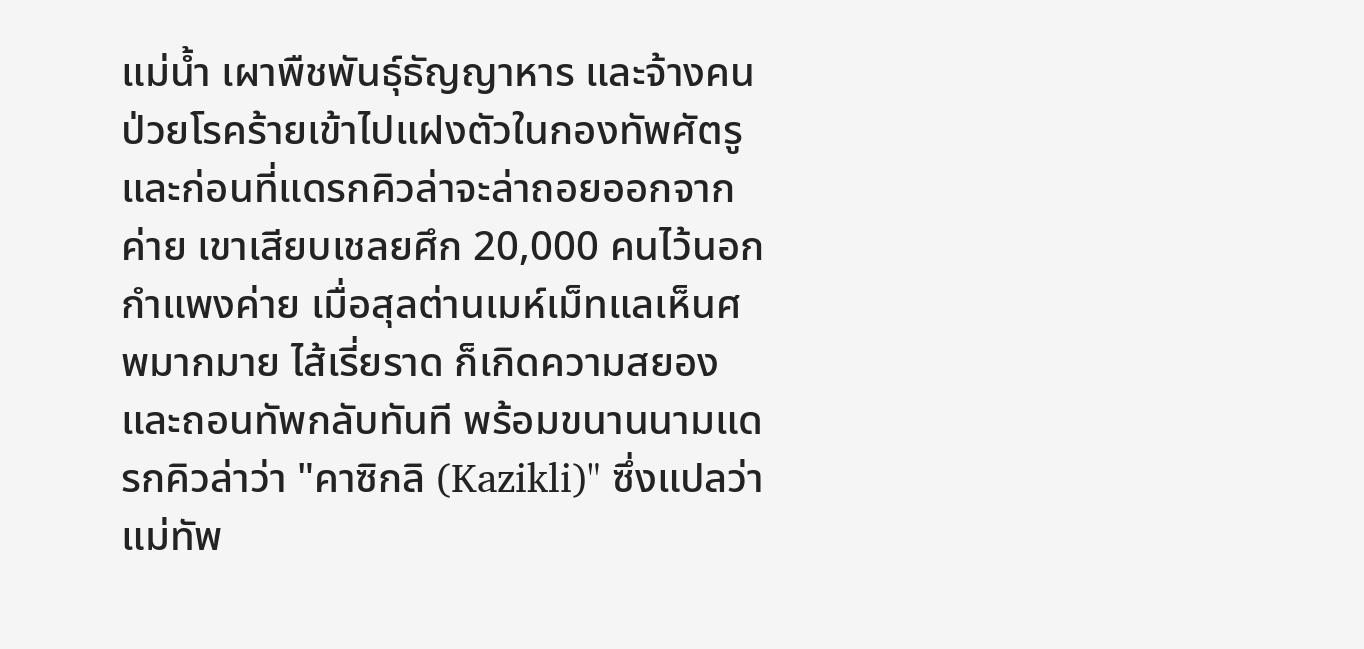แม่น้ำ เผาพืชพันธุ์ธัญญาหาร และจ้างคนป่วยโรคร้ายเข้าไปแฝงตัวในกองทัพศัตรู
และก่อนที่แดรกคิวล่าจะล่าถอยออกจากค่าย เขาเสียบเชลยศึก 20,000 คนไว้นอกกำแพงค่าย เมื่อสุลต่านเมห์เม็ทแลเห็นศพมากมาย ไส้เรี่ยราด ก็เกิดความสยองและถอนทัพกลับทันที พร้อมขนานนามแดรกคิวล่าว่า "คาซิกลิ (Kazikli)" ซึ่งแปลว่า แม่ทัพ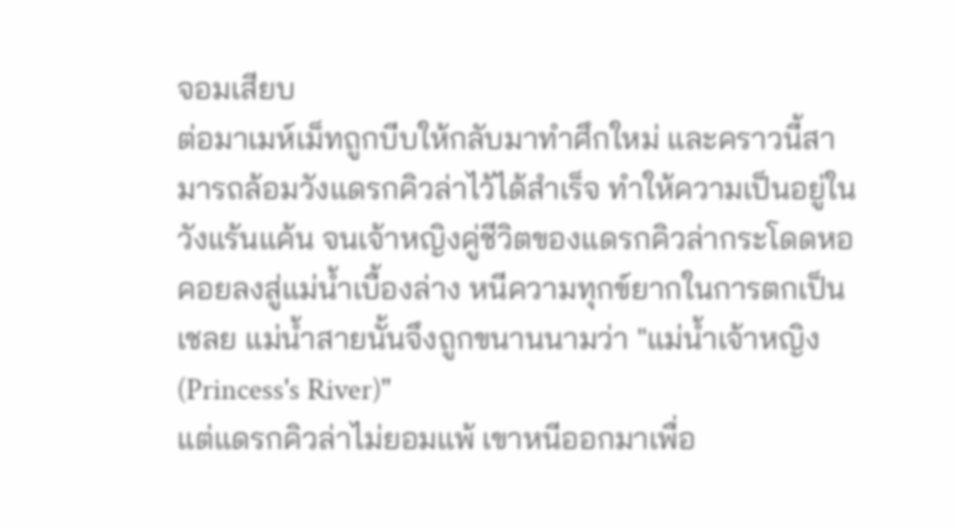จอมเสียบ
ต่อมาเมห์เม็ทถูกบีบให้กลับมาทำศึกใหม่ และคราวนี้สามารถล้อมวังแดรกคิวล่าไว้ได้สำเร็จ ทำให้ความเป็นอยู่ในวังแร้นแค้น จนเจ้าหญิงคู่ชีวิตของแดรกคิวล่ากระโดดหอคอยลงสู่แม่น้ำเบื้องล่าง หนีความทุกข์ยากในการตกเป็นเชลย แม่น้ำสายนั้นจึงถูกขนานนามว่า "แม่น้ำเจ้าหญิง (Princess's River)"
แต่แดรกคิวล่าไม่ยอมแพ้ เขาหนีออกมาเพื่อ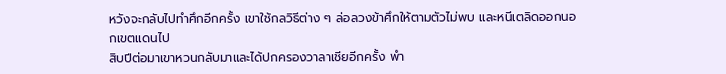หวังจะกลับไปทำศึกอีกครั้ง เขาใช้กลวิธีต่าง ๆ ล่อลวงข้าศึกให้ตามตัวไม่พบ และหนีเตลิดออกนอกเขตแดนไป
สิบปีต่อมาเขาหวนกลับมาและได้ปกครองวาลาเชียอีกครั้ง พำ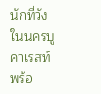นักที่วังในนครบูคาเรสท์ พร้อ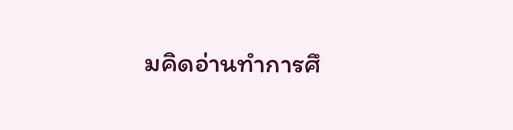มคิดอ่านทำการศึ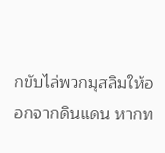กขับไล่พวกมุสลิมให้ออกจากดินแดน หากท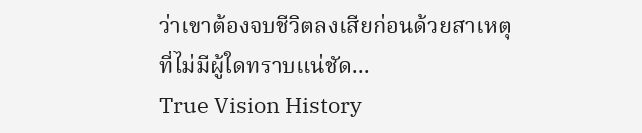ว่าเขาต้องจบชีวิตลงเสียก่อนด้วยสาเหตุที่ไม่มีผู้ใดทราบแน่ชัด...
True Vision History